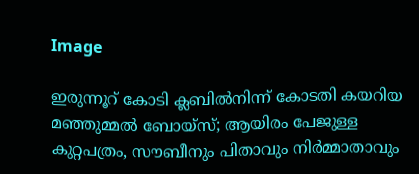Image

ഇരുന്നൂറ് കോടി ക്ലബില്‍നിന്ന് കോടതി കയറിയ മഞ്ഞുമ്മല്‍ ബോയ്സ്; ആയിരം പേജുള്ള കുറ്റപത്രം, സൗബീനും പിതാവും നിര്‍മ്മാതാവും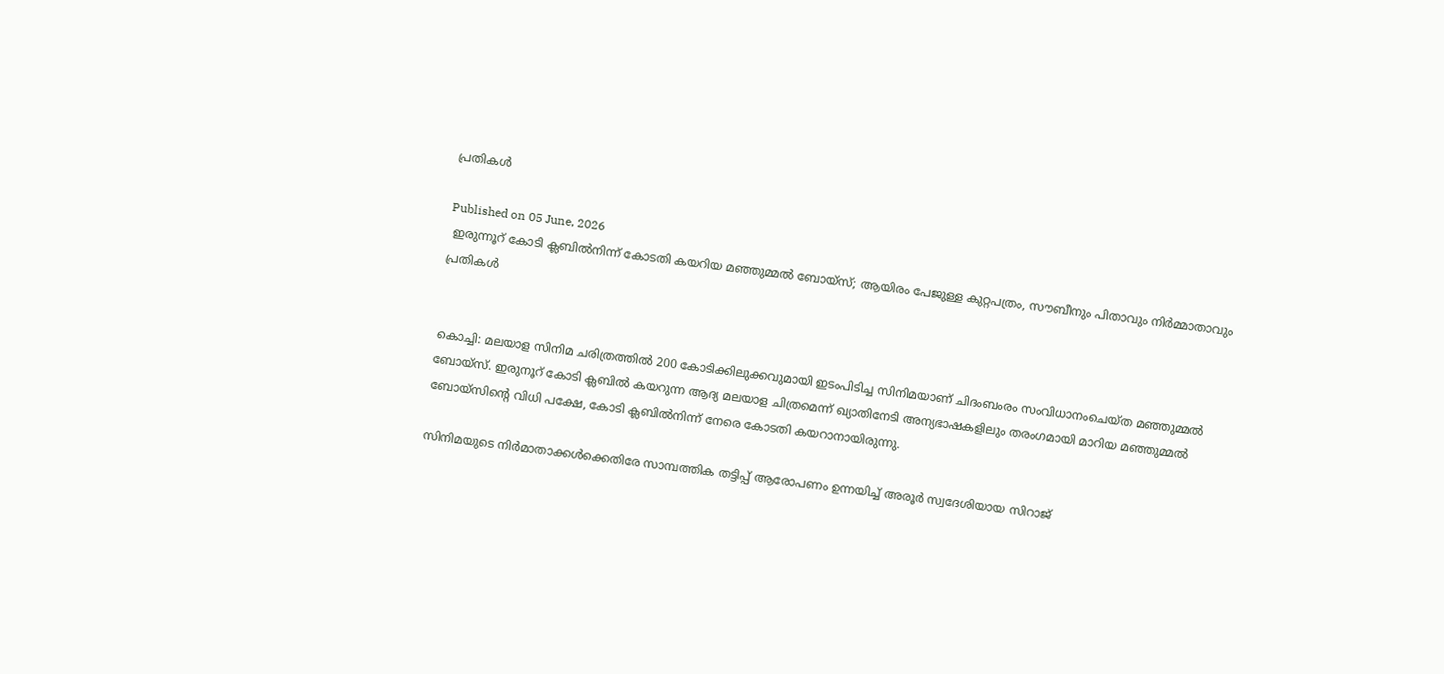പ്രതികള്‍

Published on 05 June, 2026
 ഇരുന്നൂറ് കോടി ക്ലബില്‍നിന്ന് കോടതി കയറിയ മഞ്ഞുമ്മല്‍ ബോയ്സ്; ആയിരം പേജുള്ള കുറ്റപത്രം, സൗബീനും പിതാവും നിര്‍മ്മാതാവും പ്രതികള്‍


കൊച്ചി: മലയാള സിനിമ ചരിത്രത്തില്‍ 200 കോടിക്കിലുക്കവുമായി ഇടംപിടിച്ച സിനിമയാണ് ചിദംബംരം സംവിധാനംചെയ്ത മഞ്ഞുമ്മല്‍ ബോയ്സ്. ഇരുനൂറ് കോടി ക്ലബില്‍ കയറുന്ന ആദ്യ മലയാള ചിത്രമെന്ന് ഖ്യാതിനേടി അന്യഭാഷകളിലും തരംഗമായി മാറിയ മഞ്ഞുമ്മല്‍ ബോയ്സിന്റെ വിധി പക്ഷേ, കോടി ക്ലബില്‍നിന്ന് നേരെ കോടതി കയറാനായിരുന്നു.

സിനിമയുടെ നിര്‍മാതാക്കള്‍ക്കെതിരേ സാമ്പത്തിക തട്ടിപ്പ് ആരോപണം ഉന്നയിച്ച് അരൂര്‍ സ്വദേശിയായ സിറാജ്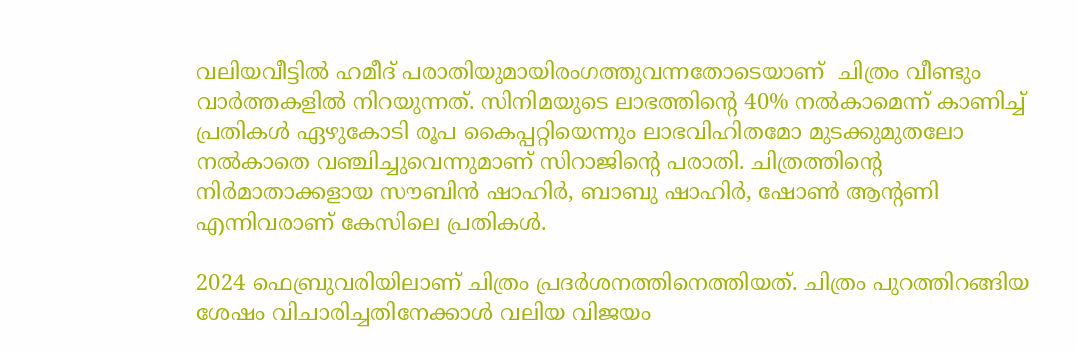വലിയവീട്ടില്‍ ഹമീദ് പരാതിയുമായിരംഗത്തുവന്നതോടെയാണ്  ചിത്രം വീണ്ടും വാര്‍ത്തകളില്‍ നിറയുന്നത്. സിനിമയുടെ ലാഭത്തിന്റെ 40% നല്‍കാമെന്ന് കാണിച്ച് പ്രതികള്‍ ഏഴുകോടി രൂപ കൈപ്പറ്റിയെന്നും ലാഭവിഹിതമോ മുടക്കുമുതലോ നല്‍കാതെ വഞ്ചിച്ചുവെന്നുമാണ് സിറാജിന്റെ പരാതി. ചിത്രത്തിന്റെ നിര്‍മാതാക്കളായ സൗബിന്‍ ഷാഹിര്‍, ബാബു ഷാഹിര്‍, ഷോണ്‍ ആന്റണി എന്നിവരാണ് കേസിലെ പ്രതികള്‍.

2024 ഫെബ്രുവരിയിലാണ് ചിത്രം പ്രദര്‍ശനത്തിനെത്തിയത്. ചിത്രം പുറത്തിറങ്ങിയ ശേഷം വിചാരിച്ചതിനേക്കാള്‍ വലിയ വിജയം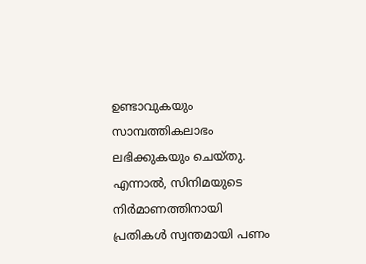ഉണ്ടാവുകയും  സാമ്പത്തികലാഭം ലഭിക്കുകയും ചെയ്തു. എന്നാല്‍, സിനിമയുടെ നിര്‍മാണത്തിനായി പ്രതികള്‍ സ്വന്തമായി പണം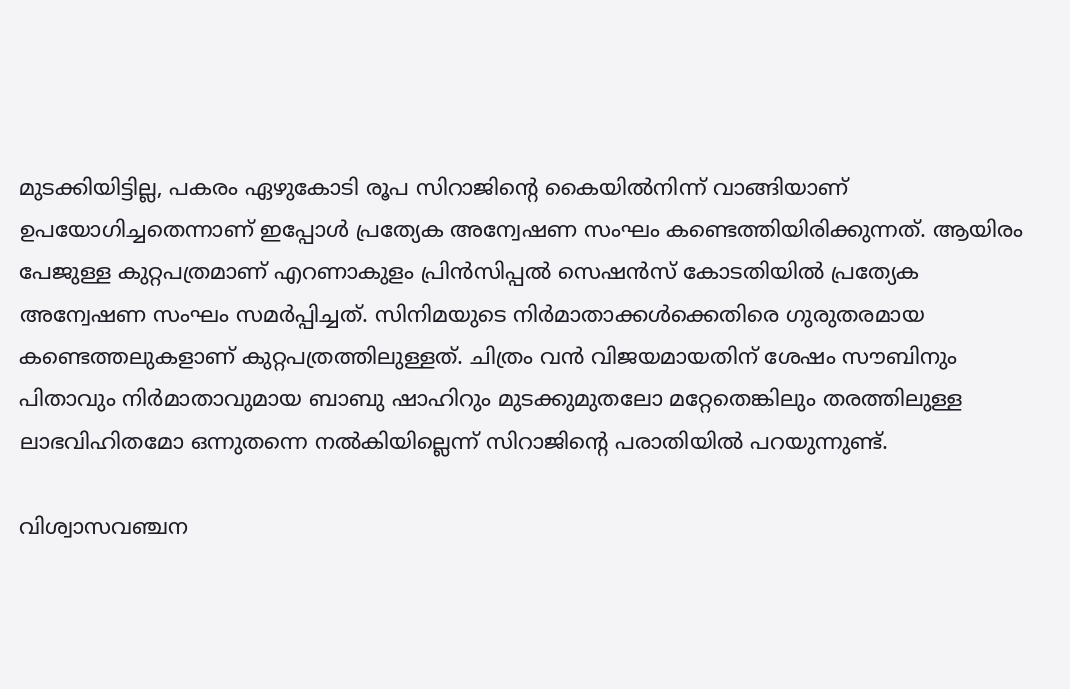മുടക്കിയിട്ടില്ല, പകരം ഏഴുകോടി രൂപ സിറാജിന്റെ കൈയില്‍നിന്ന് വാങ്ങിയാണ് ഉപയോഗിച്ചതെന്നാണ് ഇപ്പോള്‍ പ്രത്യേക അന്വേഷണ സംഘം കണ്ടെത്തിയിരിക്കുന്നത്. ആയിരം പേജുള്ള കുറ്റപത്രമാണ് എറണാകുളം പ്രിന്‍സിപ്പല്‍ സെഷന്‍സ് കോടതിയില്‍ പ്രത്യേക അന്വേഷണ സംഘം സമര്‍പ്പിച്ചത്. സിനിമയുടെ നിര്‍മാതാക്കള്‍ക്കെതിരെ ഗുരുതരമായ കണ്ടെത്തലുകളാണ് കുറ്റപത്രത്തിലുള്ളത്. ചിത്രം വന്‍ വിജയമായതിന് ശേഷം സൗബിനും പിതാവും നിര്‍മാതാവുമായ ബാബു ഷാഹിറും മുടക്കുമുതലോ മറ്റേതെങ്കിലും തരത്തിലുള്ള ലാഭവിഹിതമോ ഒന്നുതന്നെ നല്‍കിയില്ലെന്ന് സിറാജിന്റെ പരാതിയില്‍ പറയുന്നുണ്ട്.

വിശ്വാസവഞ്ചന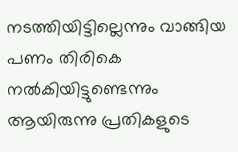നടത്തിയിട്ടില്ലെന്നും വാങ്ങിയ പണം തിരികെ നല്‍കിയിട്ടുണ്ടെന്നും ആയിരുന്നു പ്രതികളുടെ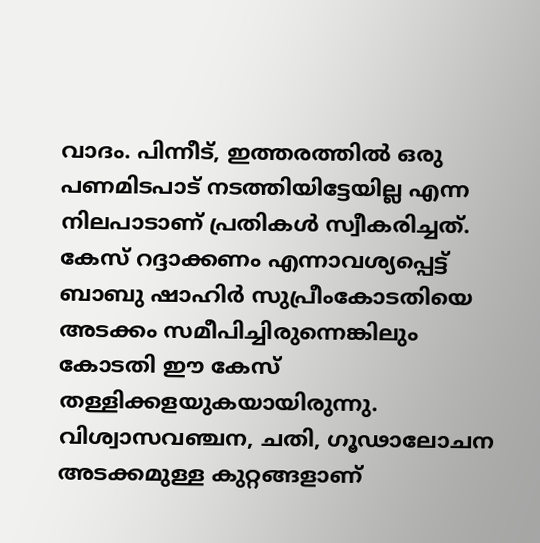വാദം. പിന്നീട്, ഇത്തരത്തില്‍ ഒരു പണമിടപാട് നടത്തിയിട്ടേയില്ല എന്ന നിലപാടാണ് പ്രതികള്‍ സ്വീകരിച്ചത്. കേസ് റദ്ദാക്കണം എന്നാവശ്യപ്പെട്ട് ബാബു ഷാഹിര്‍ സുപ്രീംകോടതിയെ അടക്കം സമീപിച്ചിരുന്നെങ്കിലും കോടതി ഈ കേസ് തള്ളിക്കളയുകയായിരുന്നു. വിശ്വാസവഞ്ചന, ചതി, ഗൂഢാലോചന അടക്കമുള്ള കുറ്റങ്ങളാണ്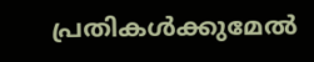പ്രതികള്‍ക്കുമേല്‍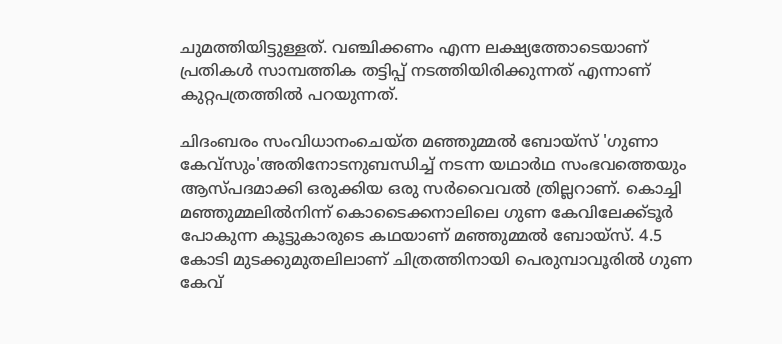ചുമത്തിയിട്ടുള്ളത്. വഞ്ചിക്കണം എന്ന ലക്ഷ്യത്തോടെയാണ് പ്രതികള്‍ സാമ്പത്തിക തട്ടിപ്പ് നടത്തിയിരിക്കുന്നത് എന്നാണ് കുറ്റപത്രത്തില്‍ പറയുന്നത്.

ചിദംബരം സംവിധാനംചെയ്ത മഞ്ഞുമ്മല്‍ ബോയ്സ് 'ഗുണാ കേവ്സും'അതിനോടനുബന്ധിച്ച് നടന്ന യഥാര്‍ഥ സംഭവത്തെയും ആസ്പദമാക്കി ഒരുക്കിയ ഒരു സര്‍വൈവല്‍ ത്രില്ലറാണ്. കൊച്ചി മഞ്ഞുമ്മലില്‍നിന്ന് കൊടൈക്കനാലിലെ ഗുണ കേവിലേക്ക്ടൂര്‍ പോകുന്ന കൂട്ടുകാരുടെ കഥയാണ് മഞ്ഞുമ്മല്‍ ബോയ്സ്. 4.5 കോടി മുടക്കുമുതലിലാണ് ചിത്രത്തിനായി പെരുമ്പാവൂരില്‍ ഗുണ കേവ്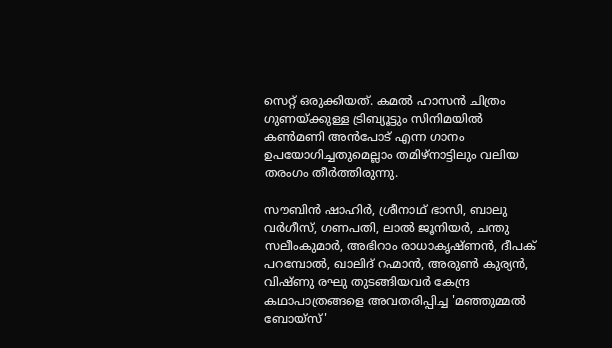സെറ്റ് ഒരുക്കിയത്. കമല്‍ ഹാസന്‍ ചിത്രം ഗുണയ്ക്കുള്ള ട്രിബ്യൂട്ടും സിനിമയില്‍ കണ്‍മണി അന്‍പോട് എന്ന ഗാനം ഉപയോഗിച്ചതുമെല്ലാം തമിഴ്നാട്ടിലും വലിയ തരംഗം തീര്‍ത്തിരുന്നു.

സൗബിന്‍ ഷാഹിര്‍, ശ്രീനാഥ് ഭാസി, ബാലു വര്‍ഗീസ്, ഗണപതി, ലാല്‍ ജൂനിയര്‍, ചന്തു സലീംകുമാര്‍, അഭിറാം രാധാകൃഷ്ണന്‍, ദീപക് പറമ്പോല്‍, ഖാലിദ് റഹ്മാന്‍, അരുണ്‍ കുര്യന്‍,  വിഷ്ണു രഘു തുടങ്ങിയവര്‍ കേന്ദ്ര കഥാപാത്രങ്ങളെ അവതരിപ്പിച്ച 'മഞ്ഞുമ്മല്‍ ബോയ്സ്'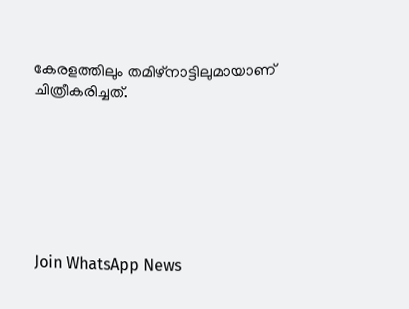കേരളത്തിലും തമിഴ്‌നാട്ടിലുമായാണ് ചിത്രീകരിച്ചത്.







Join WhatsApp News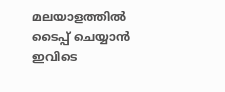മലയാളത്തില്‍ ടൈപ്പ് ചെയ്യാന്‍ ഇവിടെ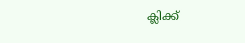ക്ലിക്ക്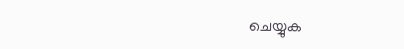ചെയ്യുക